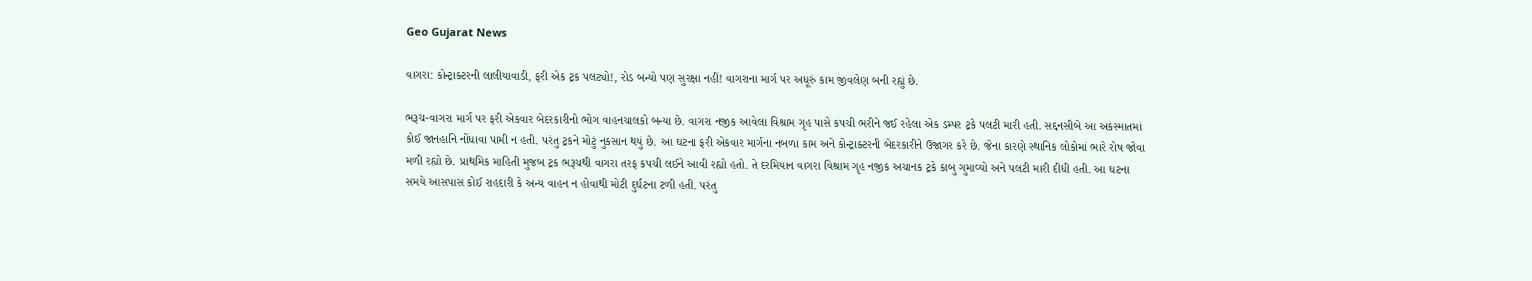Geo Gujarat News

વાગરા: કોન્ટ્રાક્ટરની લાલીયાવાડી, ફરી એક ટ્રક પલટ્યો!, રોડ બન્યો પણ સુરક્ષા નહીં! વાગરાના માર્ગ પર અધૂરું કામ જીવલેણ બની રહ્યું છે.

ભરૂચ-વાગરા માર્ગ પર ફરી એકવાર બેદરકારીનો ભોગ વાહનચાલકો બન્યા છે. વાગરા નજીક આવેલા વિશ્રામ ગૃહ પાસે કપચી ભરીને જઈ રહેલા એક ડમ્પર ટ્રકે પલટી મારી હતી. સદ્દનસીબે આ અકસ્માતમાં કોઈ જાનહાનિ નોંધાવા પામી ન હતી. પરંતુ ટ્રકને મોટું નુકસાન થયું છે. આ ઘટના ફરી એકવાર માર્ગના નબળા કામ અને કોન્ટ્રાક્ટરની બેદરકારીને ઉજાગર કરે છે. જેના કારણે સ્થાનિક લોકોમાં ભારે રોષ જોવા મળી રહ્યો છે. પ્રાથમિક માહિતી મુજબ ટ્રક ભરૂચથી વાગરા તરફ કપચી લઈને આવી રહ્યો હતો. તે દરમિયાન વાગરા વિશ્રામ ગૃહ નજીક અચાનક ટ્રકે કાબુ ગુમાવ્યો અને પલટી મારી દીધી હતી. આ ઘટના સમયે આસપાસ કોઈ રાહદારી કે અન્ય વાહન ન હોવાથી મોટી દુર્ઘટના ટળી હતી. પરંતુ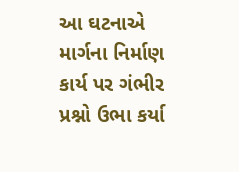આ ઘટનાએ માર્ગના નિર્માણ કાર્ય પર ગંભીર પ્રશ્નો ઉભા કર્યા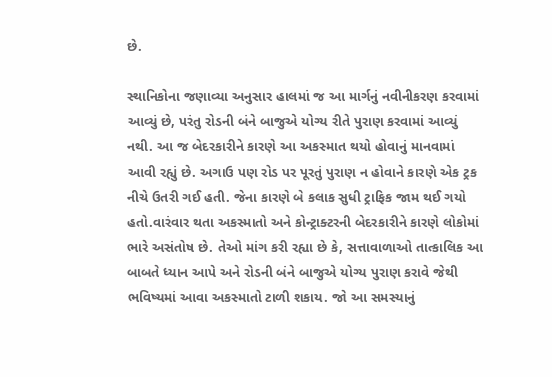છે.

સ્થાનિકોના જણાવ્યા અનુસાર હાલમાં જ આ માર્ગનું નવીનીકરણ કરવામાં આવ્યું છે, પરંતુ રોડની બંને બાજુએ યોગ્ય રીતે પુરાણ કરવામાં આવ્યું નથી. આ જ બેદરકારીને કારણે આ અકસ્માત થયો હોવાનું માનવામાં આવી રહ્યું છે. અગાઉ પણ રોડ પર પૂરતું પુરાણ ન હોવાને કારણે એક ટ્રક નીચે ઉતરી ગઈ હતી. જેના કારણે બે કલાક સુધી ટ્રાફિક જામ થઈ ગયો હતો.વારંવાર થતા અકસ્માતો અને કોન્ટ્રાક્ટરની બેદરકારીને કારણે લોકોમાં ભારે અસંતોષ છે. તેઓ માંગ કરી રહ્યા છે કે, સત્તાવાળાઓ તાત્કાલિક આ બાબતે ધ્યાન આપે અને રોડની બંને બાજુએ યોગ્ય પુરાણ કરાવે જેથી ભવિષ્યમાં આવા અકસ્માતો ટાળી શકાય. જો આ સમસ્યાનું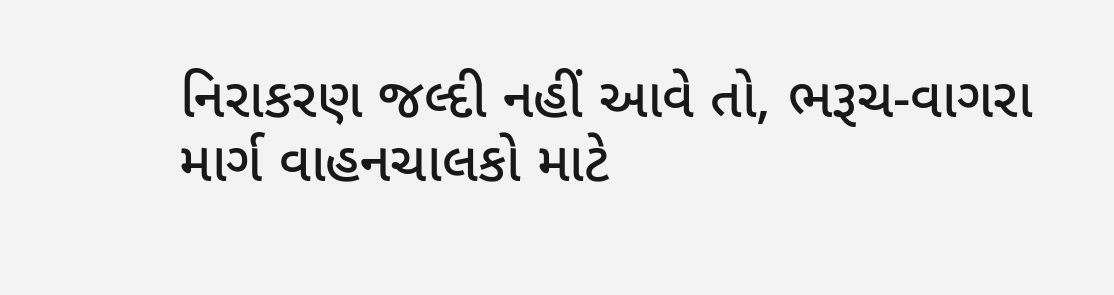નિરાકરણ જલ્દી નહીં આવે તો, ભરૂચ-વાગરા માર્ગ વાહનચાલકો માટે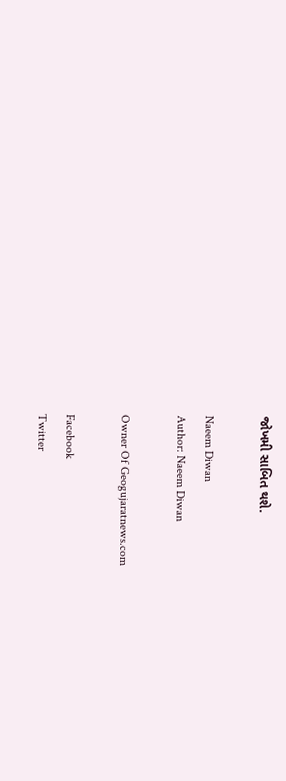જોખમી સાબિત થશે.

Naeem Diwan
Author: Naeem Diwan

Owner Of Geogujaratnews.com

Facebook
Twitter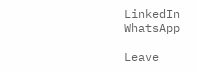LinkedIn
WhatsApp

Leave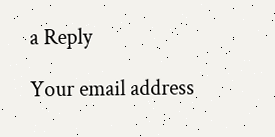a Reply

Your email address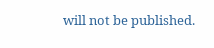will not be published.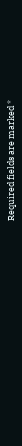Required fields are marked *